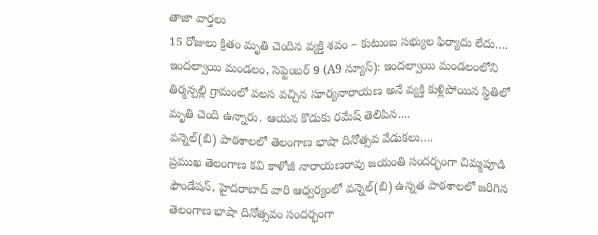తాజా వార్తలు
15 రోజులు క్రితం మృతి చెందిన వ్యక్తి శవం – కుటుంబ సభ్యుల ఫిర్యాదు లేదు….
ఇందల్వాయి మండలం, సెప్టెంబర్ 9 (A9 న్యూస్): ఇందల్వాయి మండలంలోని తిర్మన్పల్లి గ్రామంలో వలస వచ్చిన సూర్యనారాయణ అనే వ్యక్తి కుళ్లిపోయిన స్థితిలో మృతి చెంది ఉన్నారు. ఆయన కొడుకు రమేష్ తెలిపిన....
వన్నెల్(బి) పాఠశాలలో తెలంగాణ భాషా దినోత్సవ వేడుకలు….
ప్రముఖ తెలంగాణ కవి కాళోజీ నారాయణరావు జయంతి సందర్భంగా చిమ్మపూడి ఫౌండేషన్, హైదరాబాద్ వారి ఆధ్వర్యంలో వన్నెల్(బి) ఉన్నత పాఠశాలలో జరిగిన తెలంగాణ భాషా దినోత్సవం సందర్భంగా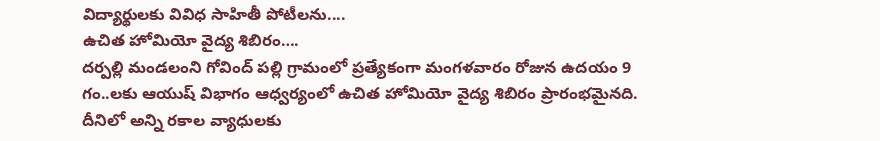విద్యార్థులకు వివిధ సాహితీ పోటీలను....
ఉచిత హోమియో వైద్య శిబిరం….
దర్పల్లి మండలంని గోవింద్ పల్లి గ్రామంలో ప్రత్యేకంగా మంగళవారం రోజున ఉదయం 9 గం..లకు ఆయుష్ విభాగం ఆధ్వర్యంలో ఉచిత హోమియో వైద్య శిబిరం ప్రారంభమైనది. దీనిలో అన్ని రకాల వ్యాధులకు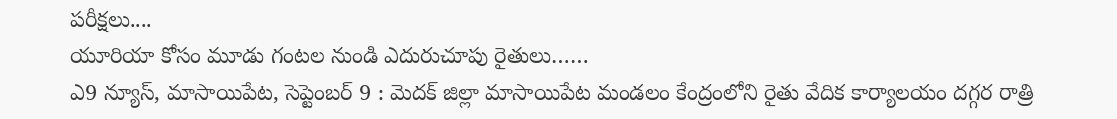పరీక్షలు....
యూరియా కోసం మూడు గంటల నుండి ఎదురుచూపు రైతులు……
ఎ9 న్యూస్, మాసాయిపేట, సెప్టెంబర్ 9 : మెదక్ జిల్లా మాసాయిపేట మండలం కేంద్రంలోని రైతు వేదిక కార్యాలయం దగ్గర రాత్రి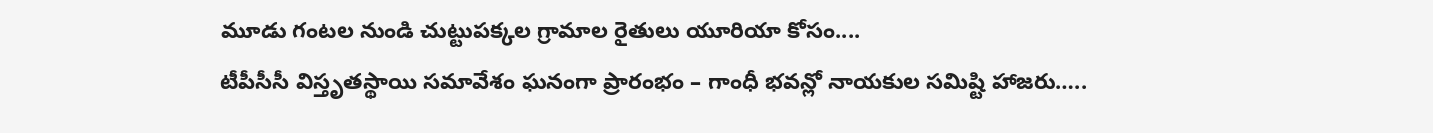మూడు గంటల నుండి చుట్టుపక్కల గ్రామాల రైతులు యూరియా కోసం....
టీపీసీసీ విస్తృతస్థాయి సమావేశం ఘనంగా ప్రారంభం – గాంధీ భవన్లో నాయకుల సమిష్టి హాజరు…..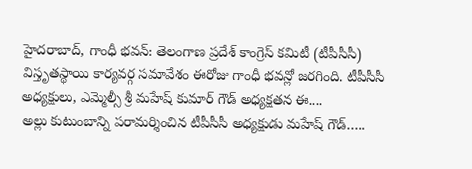హైదరాబాద్, గాంధీ భవన్: తెలంగాణ ప్రదేశ్ కాంగ్రెస్ కమిటీ (టీపీసీసీ) విస్తృతస్థాయి కార్యవర్గ సమావేశం ఈరోజు గాంధీ భవన్లో జరగింది. టీపీసీసీ అధ్యక్షులు, ఎమ్మెల్సీ శ్రీ మహేష్ కుమార్ గౌడ్ అధ్యక్షతన ఈ....
అల్లు కుటుంబాన్ని పరామర్శించిన టీపీసీసీ అధ్యక్షుడు మహేష్ గౌడ్…..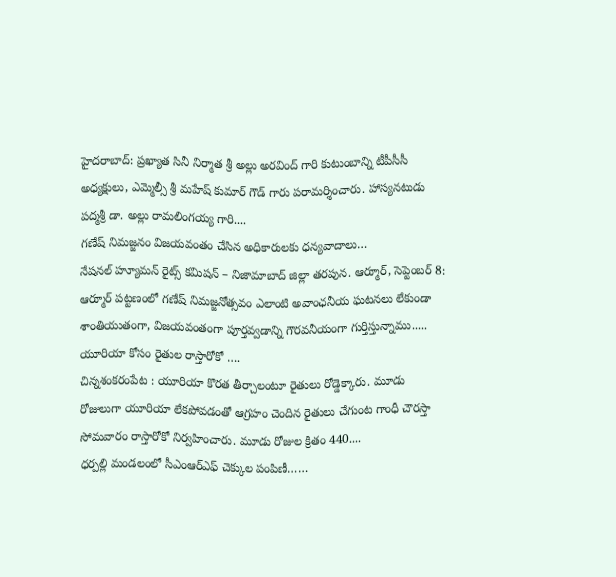హైదరాబాద్: ప్రఖ్యాత సినీ నిర్మాత శ్రీ అల్లు అరవింద్ గారి కుటుంబాన్ని టీపీసీసీ అధ్యక్షులు, ఎమ్మెల్సీ శ్రీ మహేష్ కుమార్ గౌడ్ గారు పరామర్శించారు. హాస్యనటుడు పద్మశ్రీ డా. అల్లు రామలింగయ్య గారి....
గణేష్ నిమజ్జనం విజయవంతం చేసిన అధికారులకు ధన్యవాదాలు…
నేషనల్ హ్యూమన్ రైట్స్ కమిషన్ – నిజామాబాద్ జిల్లా తరపున. ఆర్మూర్, సెప్టెంబర్ 8: ఆర్మూర్ పట్టణంలో గణేష్ నిమజ్జనోత్సవం ఎలాంటి అవాంఛనీయ ఘటనలు లేకుండా శాంతియుతంగా, విజయవంతంగా పూర్తవ్వడాన్ని గౌరవనీయంగా గుర్తిస్తున్నాము.....
యూరియా కోసం రైతుల రాస్తారోకో ….
చిన్నశంకరంపేట : యూరియా కొరత తీర్చాలంటూ రైతులు రోడ్డెక్కారు. మూడు రోజులుగా యూరియా లేకపోవడంతో ఆగ్రహం చెందిన రైతులు చేగుంట గాంధీ చౌరస్తా సోమవారం రాస్తారోకో నిర్వహించారు. మూడు రోజుల క్రితం 440....
ధర్పల్లి మండలంలో సీఎంఆర్ఎఫ్ చెక్కుల పంపిణీ……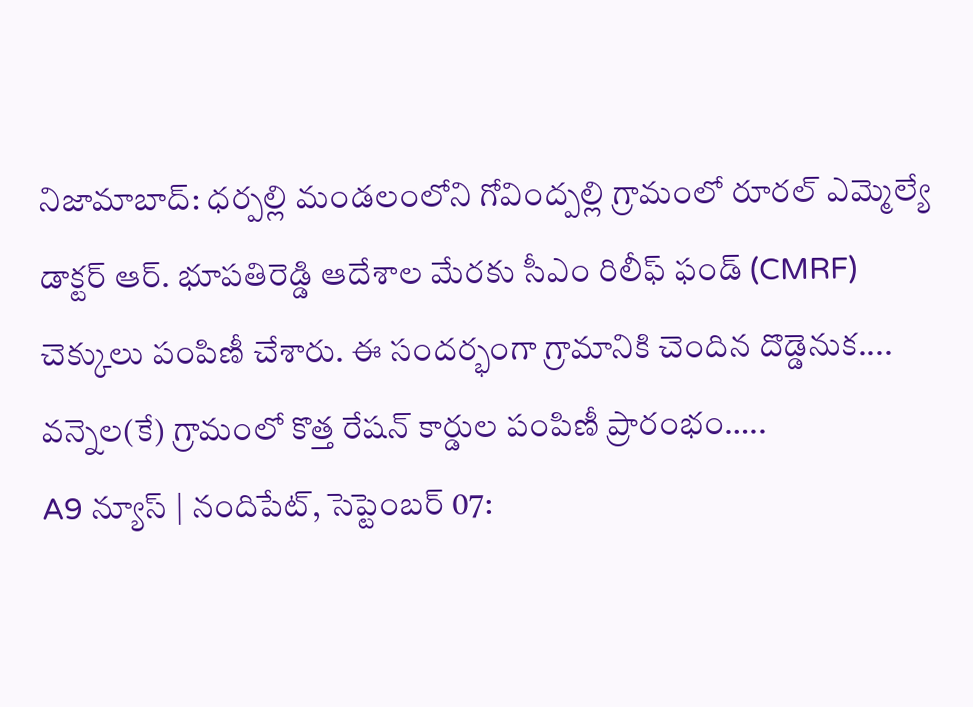నిజామాబాద్: ధర్పల్లి మండలంలోని గోవింద్పల్లి గ్రామంలో రూరల్ ఎమ్మెల్యే డాక్టర్ ఆర్. భూపతిరెడ్డి ఆదేశాల మేరకు సీఎం రిలీఫ్ ఫండ్ (CMRF) చెక్కులు పంపిణీ చేశారు. ఈ సందర్భంగా గ్రామానికి చెందిన దొడ్డెనుక....
వన్నెల(కే) గ్రామంలో కొత్త రేషన్ కార్డుల పంపిణీ ప్రారంభం…..
A9 న్యూస్ | నందిపేట్, సెప్టెంబర్ 07: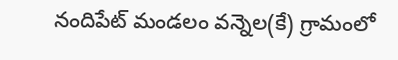నందిపేట్ మండలం వన్నెల(కే) గ్రామంలో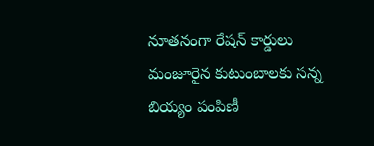నూతనంగా రేషన్ కార్డులు మంజూరైన కుటుంబాలకు సన్న బియ్యం పంపిణీ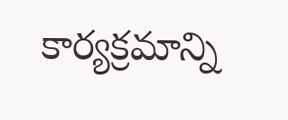కార్యక్రమాన్ని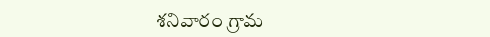శనివారం గ్రామ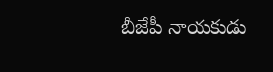బీజేపీ నాయకుడు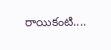రాయికంటి....